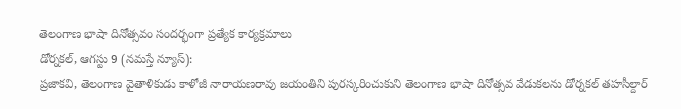తెలంగాణ భాషా దినోత్సవం సందర్భంగా ప్రత్యేక కార్యక్రమాలు
డోర్నకల్, ఆగస్టు 9 (నమస్తే న్యూస్):
ప్రజాకవి, తెలంగాణ వైతాళికుడు కాళోజీ నారాయణరావు జయంతిని పురస్కరించుకుని తెలంగాణ భాషా దినోత్సవ వేడుకలను డోర్నకల్ తహసీల్దార్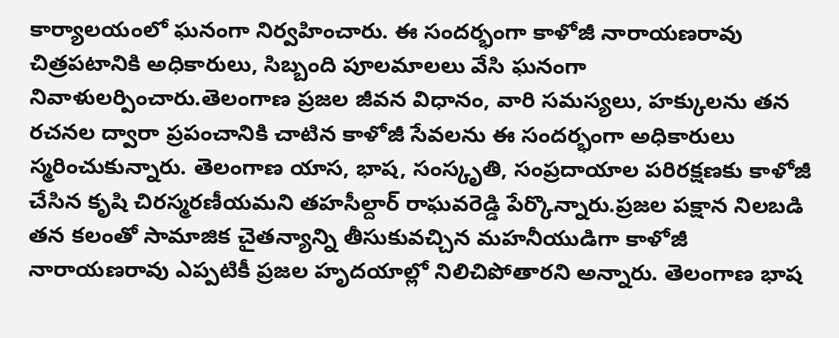కార్యాలయంలో ఘనంగా నిర్వహించారు. ఈ సందర్భంగా కాళోజీ నారాయణరావు చిత్రపటానికి అధికారులు, సిబ్బంది పూలమాలలు వేసి ఘనంగా నివాళులర్పించారు.తెలంగాణ ప్రజల జీవన విధానం, వారి సమస్యలు, హక్కులను తన రచనల ద్వారా ప్రపంచానికి చాటిన కాళోజీ సేవలను ఈ సందర్భంగా అధికారులు స్మరించుకున్నారు. తెలంగాణ యాస, భాష, సంస్కృతి, సంప్రదాయాల పరిరక్షణకు కాళోజీ చేసిన కృషి చిరస్మరణీయమని తహసీల్దార్ రాఘవరెడ్డి పేర్కొన్నారు.ప్రజల పక్షాన నిలబడి తన కలంతో సామాజిక చైతన్యాన్ని తీసుకువచ్చిన మహనీయుడిగా కాళోజీ నారాయణరావు ఎప్పటికీ ప్రజల హృదయాల్లో నిలిచిపోతారని అన్నారు. తెలంగాణ భాష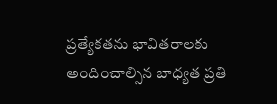ప్రత్యేకతను భావితరాలకు అందించాల్సిన బాధ్యత ప్రతి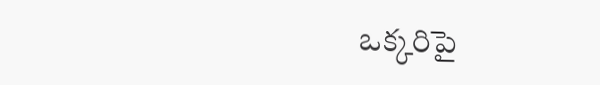ఒక్కరిపై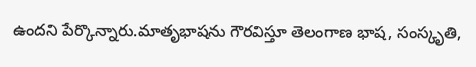ఉందని పేర్కొన్నారు.మాతృభాషను గౌరవిస్తూ తెలంగాణ భాష, సంస్కృతి,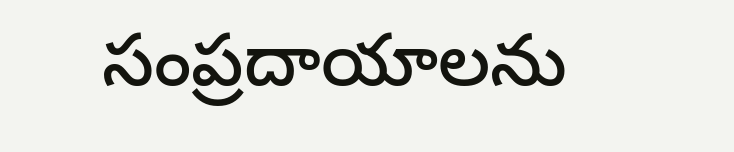సంప్రదాయాలను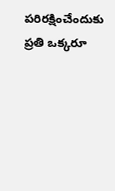పరిరక్షించేందుకు ప్రతి ఒక్కరూ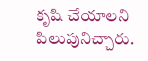కృషి చేయాలని పిలుపునిచ్చారు.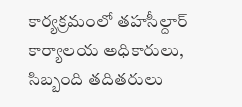కార్యక్రమంలో తహసీల్దార్ కార్యాలయ అధికారులు, సిబ్బంది తదితరులు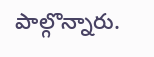పాల్గొన్నారు.